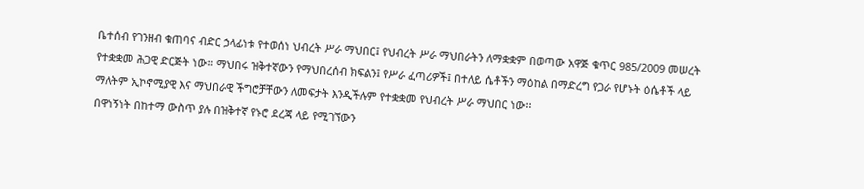ቤተሰብ የገንዘብ ቁጠባና ብድር ኃላፊነቱ የተወሰነ ህብረት ሥራ ማህበር፤ የህብረት ሥራ ማህበራትን ለማቋቋም በወጣው አዋጅ ቁጥር 985/2009 መሠረት የተቋቋመ ሕጋዊ ድርጅት ነው። ማህበሩ ዝቅተኛውን የማህበረሰብ ክፍልን፤ የሥራ ፈጣሪዎች፤ በተለይ ሴቶችን ማዕከል በማድረግ የጋራ የሆኑት ዕሴቶች ላይ ማለትም ኢኮኖሚያዊ እና ማህበራዊ ችግሮቻቸውን ለመፍታት እንዲችሉም የተቋቋመ የህብረት ሥራ ማህበር ነው፡፡
በዋነኝነት በከተማ ውስጥ ያሉ በዝቅተኛ የኑሮ ደረጃ ላይ የሚገኘውን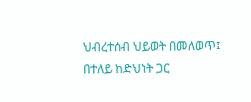ህብረተሰብ ህይወት በመለወጥ፤ በተለይ ከድህነት ጋር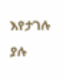እየታገሉ ያሉ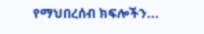የማህበረሰብ ክፍሎችን...